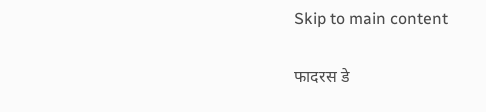Skip to main content

फादरस डे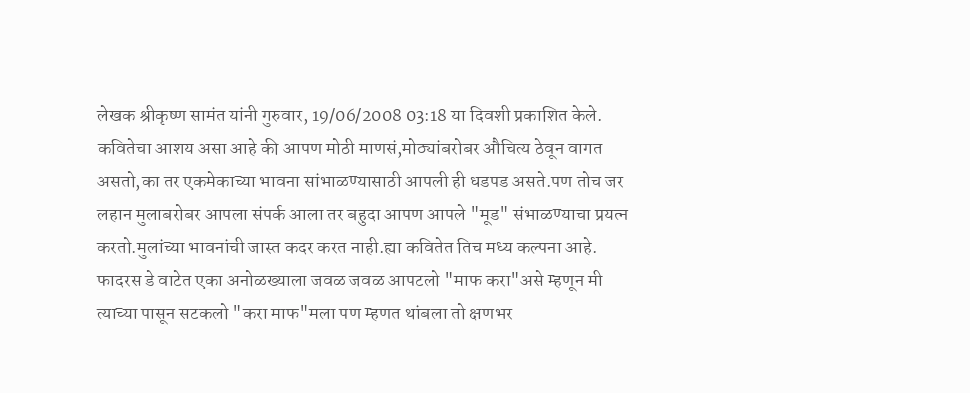लेखक श्रीकृष्ण सामंत यांनी गुरुवार, 19/06/2008 03:18 या दिवशी प्रकाशित केले.
कवितेचा आशय असा आहे की आपण मोठी माणसं,मोठ्यांबरोबर औचित्य ठेवून वागत असतो,का तर एकमेकाच्या भावना सांभाळण्यासाठी आपली ही धडपड असते.पण तोच जर लहान मुलाबरोबर आपला संपर्क आला तर बहुदा आपण आपले "मूड" संभाळण्याचा प्रयत्न करतो.मुलांच्या भावनांची जास्त कदर करत नाही.ह्या कवितेत तिच मध्य कल्पना आहे. फादरस डे वाटेत एका अनोळख्याला जवळ जवळ आपटलो "माफ करा"असे म्हणून मी त्याच्या पासून सटकलो "करा माफ"मला पण म्हणत थांबला तो क्षणभर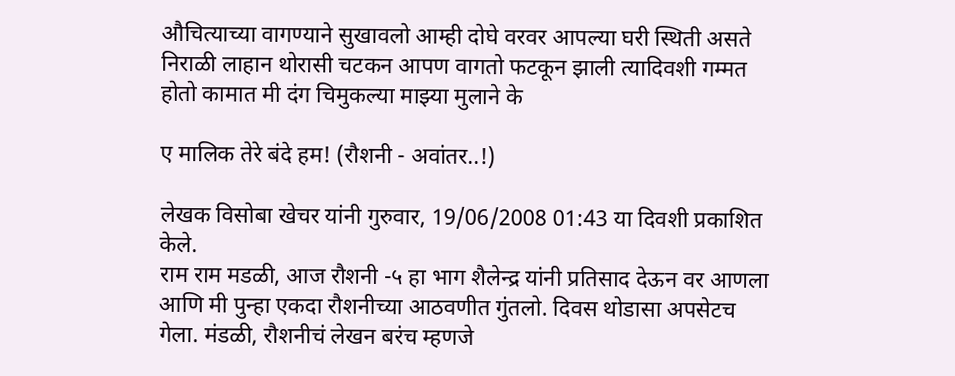औचित्याच्या वागण्याने सुखावलो आम्ही दोघे वरवर आपल्या घरी स्थिती असते निराळी लाहान थोरासी चटकन आपण वागतो फटकून झाली त्यादिवशी गम्मत होतो कामात मी दंग चिमुकल्या माझ्या मुलाने के

ए मालिक तेरे बंदे हम! (रौशनी - अवांतर..!)

लेखक विसोबा खेचर यांनी गुरुवार, 19/06/2008 01:43 या दिवशी प्रकाशित केले.
राम राम मडळी, आज रौशनी -५ हा भाग शैलेन्द्र यांनी प्रतिसाद देऊन वर आणला आणि मी पुन्हा एकदा रौशनीच्या आठवणीत गुंतलो. दिवस थोडासा अपसेटच गेला. मंडळी, रौशनीचं लेखन बरंच म्हणजे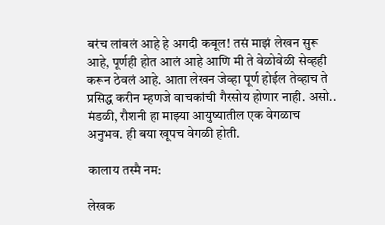बरंच लांबलं आहे हे अगदी कबूल! तसं माझं लेखन सुरू आहे, पूर्णही होत आलं आहे आणि मी ते वेळोवेळी सेव्हही करून ठेवलं आहे. आता लेखन जेव्हा पूर्ण होईल तेव्हाच ते प्रसिद्ध करीन म्हणजे वाचकांची गैरसोय होणार नाही. असो.. मंडळी, रौशनी हा माझ्या आयुष्यातील एक वेगळाच अनुभव. ही बया खूपच वेगळी होती.

कालाय तस्मै नम:

लेखक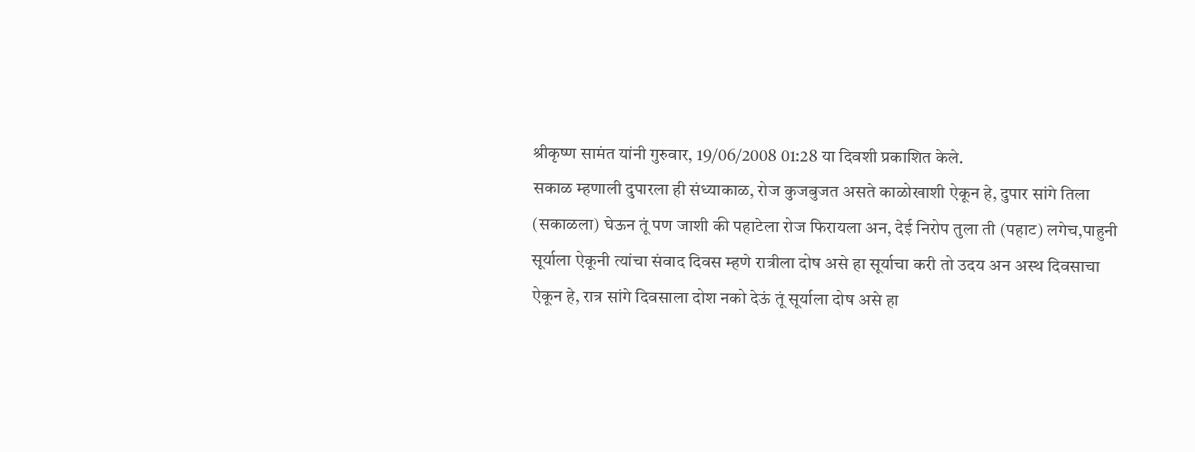श्रीकृष्ण सामंत यांनी गुरुवार, 19/06/2008 01:28 या दिवशी प्रकाशित केले.
सकाळ म्हणाली दुपारला ही संध्याकाळ, रोज कुजबुजत असते काळोखाशी ऐकून हे, दुपार सांगे तिला (सकाळला) घेऊन तूं पण जाशी की पहाटेला रोज फिरायला अन, देई निरोप तुला ती (पहाट) लगेच,पाहुनी सूर्याला ऐकूनी त्यांचा संवाद दिवस म्हणे रात्रीला दोष असे हा सूर्याचा करी तो उदय अन अस्थ दिवसाचा ऐकून हे, रात्र सांगे दिवसाला दोश नको देऊं तूं सूर्याला दोष असे हा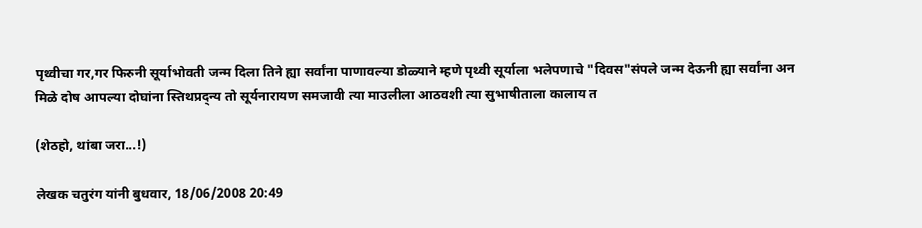पृथ्वीचा गर,गर फिरुनी सूर्याभोवती जन्म दिला तिने ह्या सर्वांना पाणावल्या डोळ्याने म्हणे पृथ्वी सूर्याला भलेपणाचे "दिवस"संपले जन्म देऊनी ह्या सर्वांना अन मिळे दोष आपल्या दोघांना स्तिथप्रद्न्य तो सूर्यनारायण समजावी त्या माउलीला आठवशी त्या सुभाषीताला कालाय त

(शेठहो, थांबा जरा...!)

लेखक चतुरंग यांनी बुधवार, 18/06/2008 20:49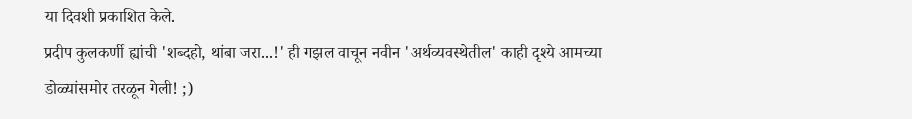या दिवशी प्रकाशित केले.
प्रदीप कुलकर्णी ह्यांची 'शब्दहो, थांबा जरा...!' ही गझल वाचून नवीन 'अर्थव्यवस्थेतील' काही दृश्ये आमच्या डोळ्यांसमोर तरळून गेली! ;)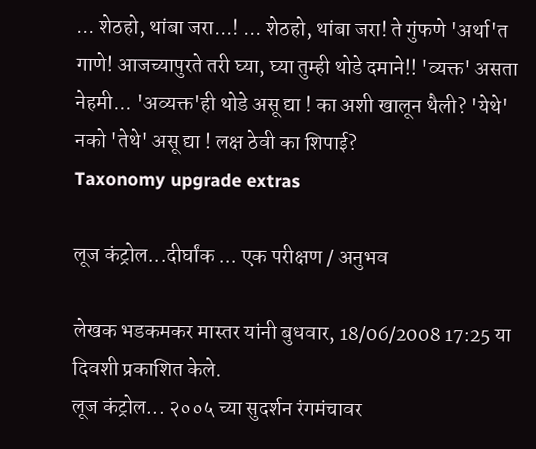... शेठहो, थांबा जरा...! ... शेठहो, थांबा जरा! ते गुंफणे 'अर्था'त गाणे! आजच्यापुरते तरी घ्या, घ्या तुम्ही थोडे दमाने!! 'व्यक्त' असता नेहमी... 'अव्यक्त'ही थोडे असू द्या ! का अशी खालून थैली? 'येथे' नको 'तेथे' असू द्या ! लक्ष ठेवी का शिपाई?
Taxonomy upgrade extras

लूज कंट्रोल...दीर्घांक ... एक परीक्षण / अनुभव

लेखक भडकमकर मास्तर यांनी बुधवार, 18/06/2008 17:25 या दिवशी प्रकाशित केले.
लूज कंट्रोल... २००५ च्या सुदर्शन रंगमंचावर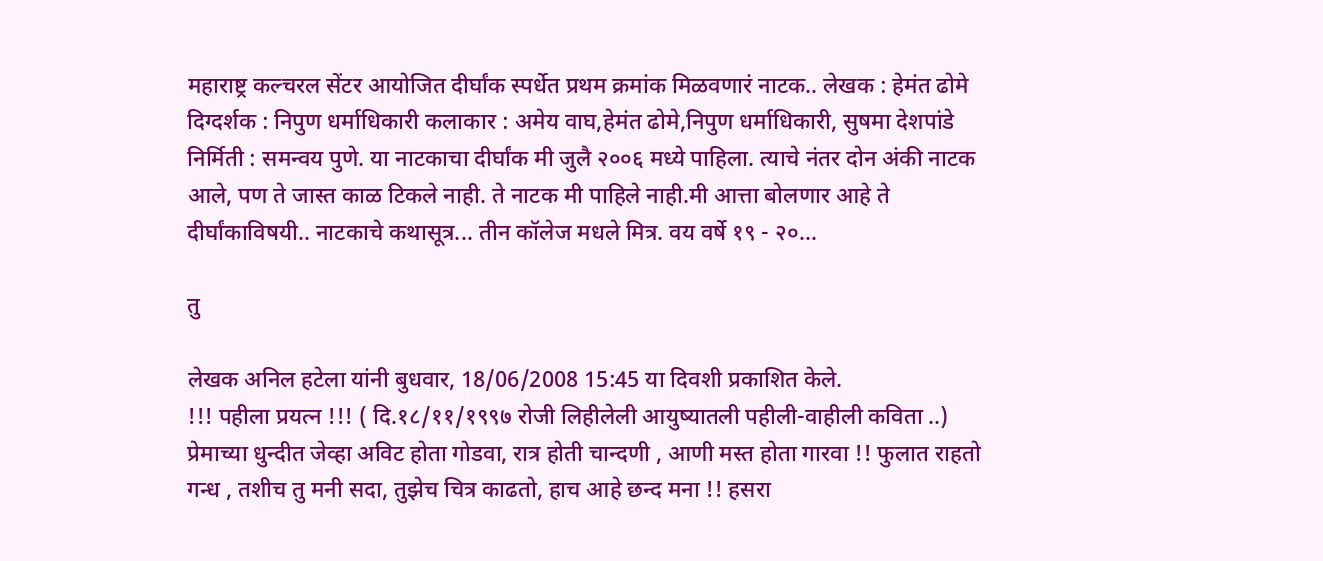महाराष्ट्र कल्चरल सेंटर आयोजित दीर्घांक स्पर्धेत प्रथम क्रमांक मिळवणारं नाटक.. लेखक : हेमंत ढोमे दिग्दर्शक : निपुण धर्माधिकारी कलाकार : अमेय वाघ,हेमंत ढोमे,निपुण धर्माधिकारी, सुषमा देशपांडे निर्मिती : समन्वय पुणे. या नाटकाचा दीर्घांक मी जुलै २००६ मध्ये पाहिला. त्याचे नंतर दोन अंकी नाटक आले, पण ते जास्त काळ टिकले नाही. ते नाटक मी पाहिले नाही.मी आत्ता बोलणार आहे ते दीर्घांकाविषयी.. नाटकाचे कथासूत्र... तीन कॉलेज मधले मित्र. वय वर्षे १९ - २०...

तु

लेखक अनिल हटेला यांनी बुधवार, 18/06/2008 15:45 या दिवशी प्रकाशित केले.
!!! पहीला प्रयत्न !!! ( दि.१८/११/१९९७ रोजी लिहीलेली आयुष्यातली पहीली-वाहीली कविता ..) प्रेमाच्या धुन्दीत जेव्हा अविट होता गोडवा, रात्र होती चान्दणी , आणी मस्त होता गारवा !! फुलात राहतो गन्ध , तशीच तु मनी सदा, तुझेच चित्र काढतो, हाच आहे छन्द मना !! हसरा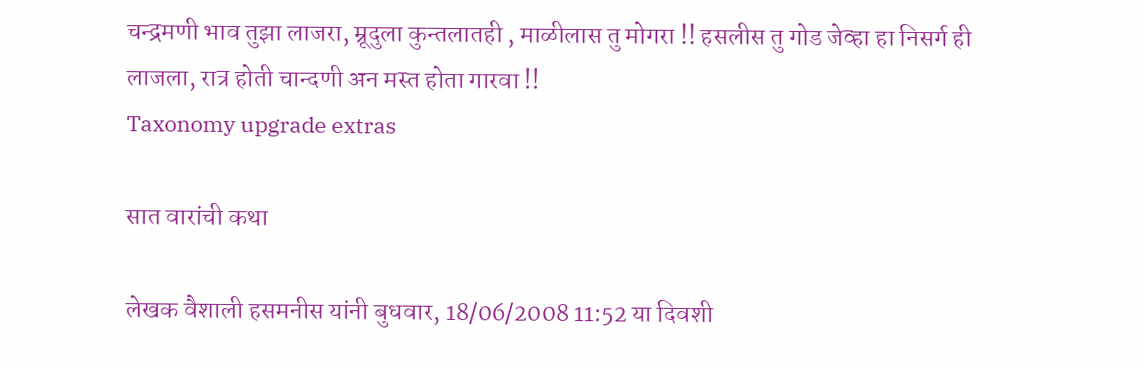चन्द्रमणी भाव तुझा लाजरा, म्रूदुला कुन्तलातही , माळीलास तु मोगरा !! हसलीस तु गोड जेव्हा हा निसर्ग ही लाजला, रात्र होती चान्दणी अन मस्त होता गारवा !!
Taxonomy upgrade extras

सात वारांची कथा

लेखक वैशाली हसमनीस यांनी बुधवार, 18/06/2008 11:52 या दिवशी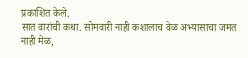प्रकाशित केले.
सात वारांची कथा. सोमवारी नाही कशालाच वेळ अभ्यासाचा जमत नाही मेळ,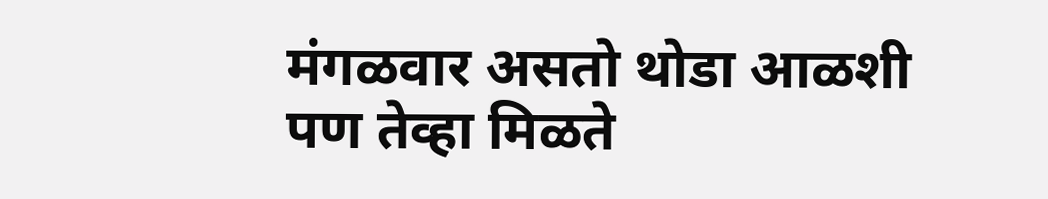मंगळवार असतो थोडा आळशी पण तेव्हा मिळते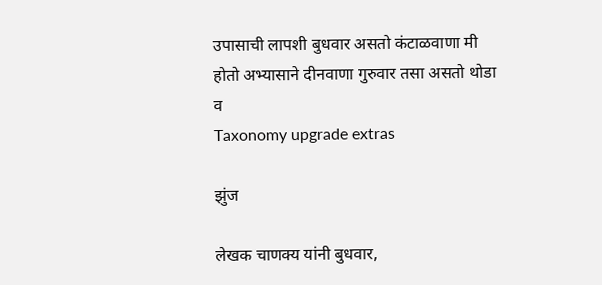उपासाची लापशी बुधवार असतो कंटाळवाणा मी होतो अभ्यासाने दीनवाणा गुरुवार तसा असतो थोडा व
Taxonomy upgrade extras

झुंज

लेखक चाणक्य यांनी बुधवार,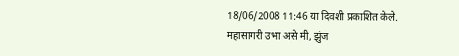18/06/2008 11:46 या दिवशी प्रकाशित केले.
महासागरी उभा असे मी, झुंज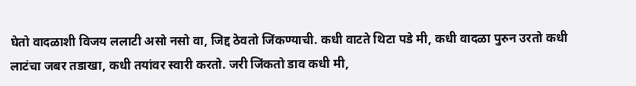घेतो वादळाशी विजय ललाटी असो नसो वा, जिद्द ठेवतो जिंकण्याची. कधी वाटते थिटा पडे मी, कधी वादळा पुरुन उरतो कधी लाटंचा जबर तडाखा, कधी तयांवर स्वारी करतो. जरी जिंकतो डाव कधी मी,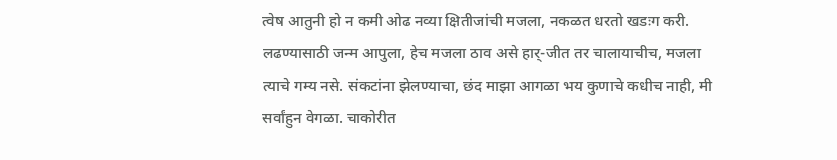त्वेष आतुनी हो न कमी ओढ नव्या क्षितीजांची मजला, नकळत धरतो खडःग करी. लढण्यासाठी जन्म आपुला, हेच मजला ठाव असे हार्-जीत तर चालायाचीच, मजला त्याचे गम्य नसे. संकटांना झेलण्याचा, छंद माझा आगळा भय कुणाचे कधीच नाही, मी सर्वांहुन वेगळा. चाकोरीत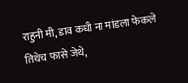राहुनी मी, डाव कधी ना मांडला फेकले तिथेच फासे जेथे,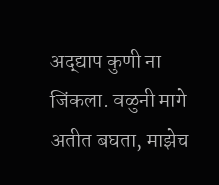अद्द्याप कुणी ना जिंकला. वळुनी मागे अतीत बघता, माझेच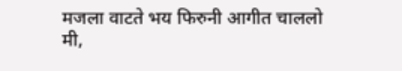मजला वाटते भय फिरुनी आगीत चाललो मी,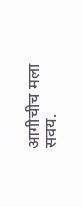आगीचीच मला सवय.